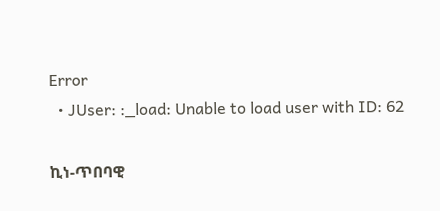Error
  • JUser: :_load: Unable to load user with ID: 62

ኪነ-ጥበባዊ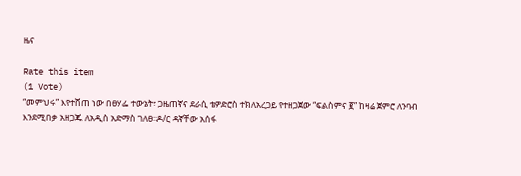ዜና

Rate this item
(1 Vote)
“መምህሩ” እየተሸጠ ነው በፀሃፌ ተውኔት፣ ጋዜጠኛና ደራሲ ቴዎድሮስ ተክለአረጋይ የተዘጋጀው “ፍልስምና ፪” ከዛሬ ጀምሮ ለንባብ እንደሚበቃ አዘጋጁ ለአዲስ አድማስ ገለፀ፡፡ዶ/ር ዳኛቸው አሰፋ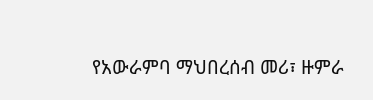የአውራምባ ማህበረሰብ መሪ፣ ዙምራ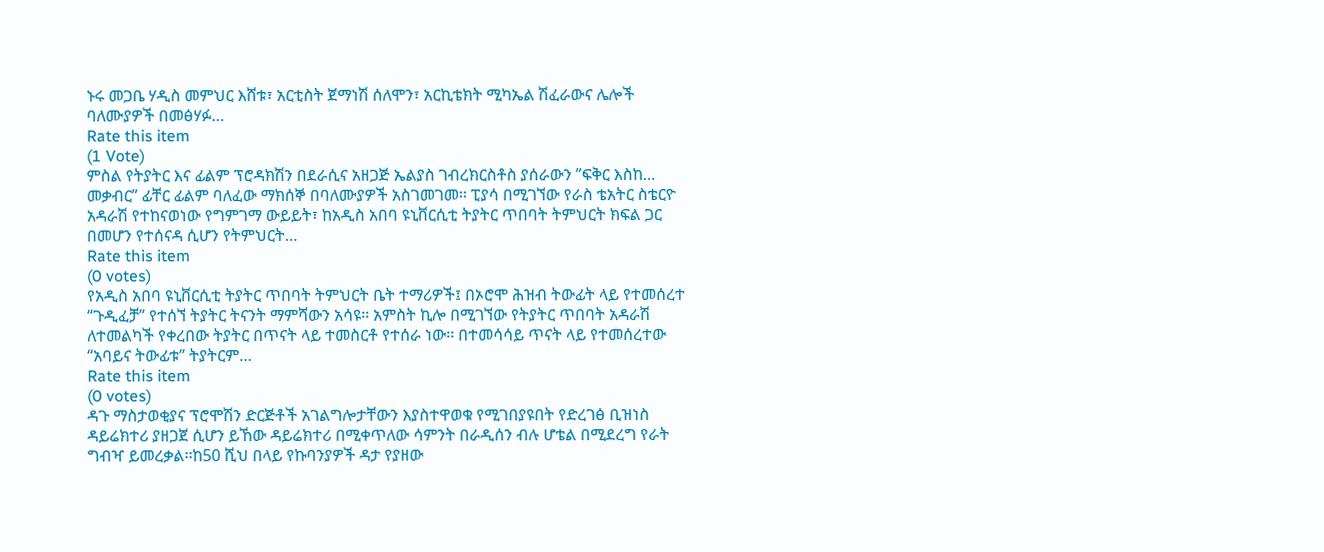ኑሩ መጋቤ ሃዲስ መምህር እሸቱ፣ አርቲስት ጀማነሽ ሰለሞን፣ አርኪቴክት ሚካኤል ሽፈራውና ሌሎች ባለሙያዎች በመፅሃፉ…
Rate this item
(1 Vote)
ምስል የትያትር እና ፊልም ፕሮዳክሽን በደራሲና አዘጋጅ ኤልያስ ገብረክርስቶስ ያሰራውን ”ፍቅር እስከ… መቃብር” ፊቸር ፊልም ባለፈው ማክሰኞ በባለሙያዎች አስገመገመ፡፡ ፒያሳ በሚገኘው የራስ ቴአትር ስቴርዮ አዳራሽ የተከናወነው የግምገማ ውይይት፣ ከአዲስ አበባ ዩኒቨርሲቲ ትያትር ጥበባት ትምህርት ክፍል ጋር በመሆን የተሰናዳ ሲሆን የትምህርት…
Rate this item
(0 votes)
የአዲስ አበባ ዩኒቨርሲቲ ትያትር ጥበባት ትምህርት ቤት ተማሪዎች፤ በኦሮሞ ሕዝብ ትውፊት ላይ የተመሰረተ “ጉዲፈቻ” የተሰኘ ትያትር ትናንት ማምሻውን አሳዩ፡፡ አምስት ኪሎ በሚገኘው የትያትር ጥበባት አዳራሽ ለተመልካች የቀረበው ትያትር በጥናት ላይ ተመስርቶ የተሰራ ነው፡፡ በተመሳሳይ ጥናት ላይ የተመሰረተው “አባይና ትውፊቱ” ትያትርም…
Rate this item
(0 votes)
ዳጉ ማስታወቂያና ፕሮሞሽን ድርጅቶች አገልግሎታቸውን እያስተዋወቁ የሚገበያዩበት የድረገፅ ቢዝነስ ዳይሬክተሪ ያዘጋጀ ሲሆን ይኸው ዳይሬክተሪ በሚቀጥለው ሳምንት በራዲሰን ብሉ ሆቴል በሚደረግ የራት ግብዣ ይመረቃል፡፡ከ50 ሺህ በላይ የኩባንያዎች ዳታ የያዘው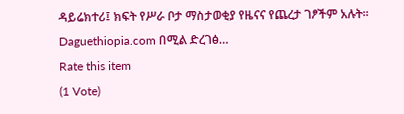ዳይሬክተሪ፤ ክፍት የሥራ ቦታ ማስታወቂያ የዜናና የጨረታ ገፆችም አሉት፡፡ Daguethiopia.com በሚል ድረገፅ…
Rate this item
(1 Vote)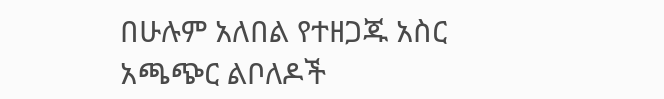በሁሉም አለበል የተዘጋጁ አስር አጫጭር ልቦለዶች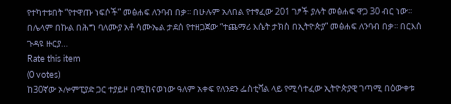የተካተቱበት “የተዋጡ ነፍሶች” መፅሐፍ ለንባብ በቃ፡፡ በሁሉም አለበል የተፃፈው 201 ገፆች ያሉት መፅሐፍ ዋጋ 30 ብር ነው፡፡በሌላም በኩል በሕግ ባለሙያ አቶ ሳሙኤል ታደሰ የተዘጋጀው “ተጨማሪ እሴት ታክስ በኢትዮጵያ” መፅሐፍ ለንባብ በቃ፡፡ በርእሰ ጉዳዩ ዙርያ…
Rate this item
(0 votes)
ከ30ኛው ኦሎምፒያድ ጋር ተያይዞ በሚከናወነው ዓለም አቀፍ የለንደን ፌስቲቫል ላይ የሚሳተፈው ኢትዮጵያዊ ገጣሚ በዕውቀቱ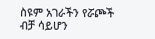ስዩም አገራችን የሯጮች ብቻ ሳይሆን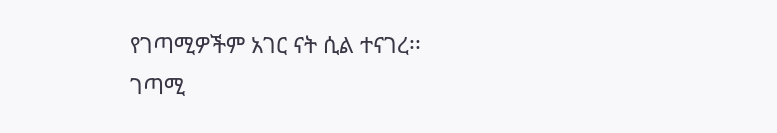የገጣሚዎችም አገር ናት ሲል ተናገረ፡፡ ገጣሚ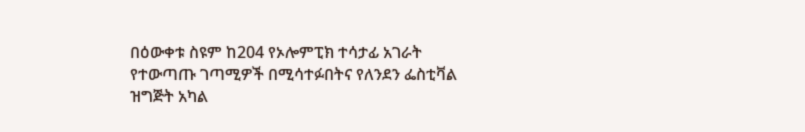በዕውቀቱ ስዩም ከ204 የኦሎምፒክ ተሳታፊ አገራት የተውጣጡ ገጣሚዎች በሚሳተፉበትና የለንደን ፌስቲቫል ዝግጅት አካል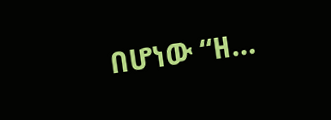በሆነው “ዘ…